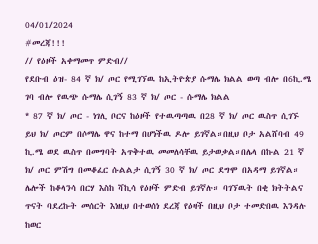04/01/2024
#መረጃ!!!
// የዕዞች አቀማመጥ ምድብ//
የደቡብ ዕዝ- 84 ኛ ክ/ ጦር የሚገኘዉ ከኢትዮጵያ ሱማሌ ክልል ወጣ ብሎ በ6ኪ.ሜ ገባ ብሎ የዉጭ ሱማሌ ሲገኝ 83 ኛ ክ/ ጦር - ሱማሌ ክልል
* 87 ኛ ክ/ ጦር - ነገሊ ቦርና ከዕዞች የተዉጣጣዉ በ28 ኛ ክ/ ጦር ዉስጥ ሲገኙ ይህ ክ/ ጦርም በሶማሌ ዋና ከተማ በሆነችዉ ዶሎ ይገኛል።በዚህ ቦታ አልሸባብ 49 ኪ.ሜ ወደ ዉስጥ በመግባት አጥቅተዉ መመለሳቸዉ ይታወቃል።በሌላ በኩል 21 ኛ ክ/ ጦር ምሽግ በመቆፈር ሱልልታ ሲገኝ 30 ኛ ክ/ ጦር ደግሞ በአዳማ ይገኛል። ሌሎች ከቆላንሳ በርሃ እስከ ሻኪሳ የዕዞች ምድብ ይገኛሉ። ባገኘዉት በቂ ክትትልና ጥናት ባደረኩት መሰርት እነዚህ በተወሰነ ደረጃ የዕዛች በዚህ ቦታ ተመድበዉ እንዳሉ ከወር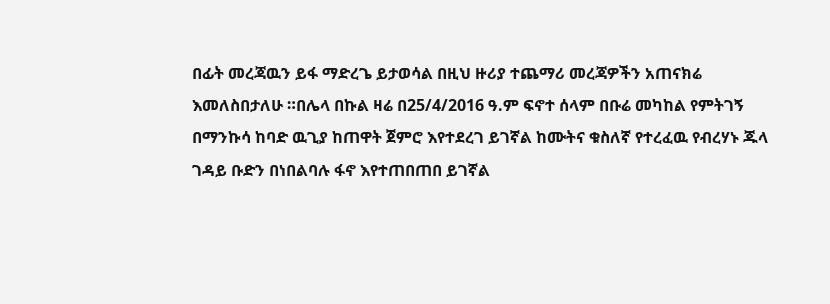በፊት መረጃዉን ይፋ ማድረጌ ይታወሳል በዚህ ዙሪያ ተጨማሪ መረጃዎችን አጠናክሬ እመለስበታለሁ ።በሌላ በኩል ዛሬ በ25/4/2016 ዓ.ም ፍኖተ ሰላም በቡሬ መካከል የምትገኝ በማንኩሳ ከባድ ዉጊያ ከጠዋት ጀምሮ እየተደረገ ይገኛል ከሙትና ቁስለኛ የተረፈዉ የብረሃኑ ጁላ ገዳይ ቡድን በነበልባሉ ፋኖ እየተጠበጠበ ይገኛል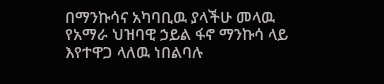በማንኩሳና አካባቢዉ ያላችሁ መላዉ የአማራ ህዝባዊ ኃይል ፋኖ ማንኩሳ ላይ እየተዋጋ ላለዉ ነበልባሉ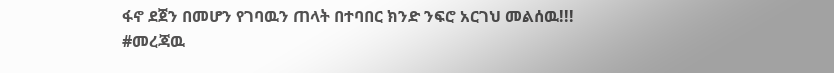ፋኖ ደጀን በመሆን የገባዉን ጠላት በተባበር ክንድ ንፍሮ አርገህ መልሰዉ!!!
#መረጃዉ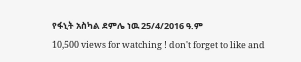የፋኒት አስካል ደምሌ ነዉ 25/4/2016 ዓ.ም
10,500 views for watching ! don't forget to like and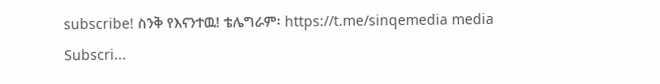subscribe! ስንቅ የእናንተዉ! ቴሌግራም፡ https://t.me/sinqemedia media Subscri...